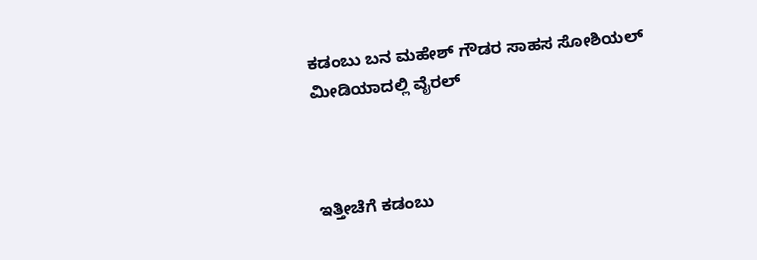ಕಡಂಬು ಬನ ಮಹೇಶ್ ಗೌಡರ ಸಾಹಸ ಸೋಶಿಯಲ್ ಮೀಡಿಯಾದಲ್ಲಿ ವೈರಲ್



ಇತ್ತೀಚೆಗೆ ಕಡಂಬು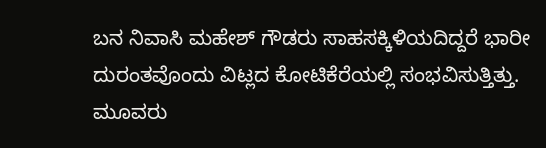ಬನ ನಿವಾಸಿ ಮಹೇಶ್ ಗೌಡರು ಸಾಹಸಕ್ಕಿಳಿಯದಿದ್ದರೆ ಭಾರೀ ದುರಂತವೊಂದು ವಿಟ್ಲದ ಕೋಟಿಕೆರೆಯಲ್ಲಿ ಸಂಭವಿಸುತ್ತಿತ್ತು. ಮೂವರು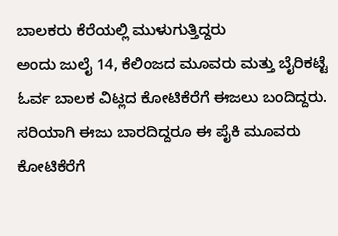ಬಾಲಕರು ಕೆರೆಯಲ್ಲಿ ಮುಳುಗುತ್ತಿದ್ದರು
ಅಂದು ಜುಲೈ 14, ಕೆಲಿಂಜದ ಮೂವರು ಮತ್ತು ಬೈರಿಕಟ್ಟೆ ಓರ್ವ ಬಾಲಕ ವಿಟ್ಲದ ಕೋಟಿಕೆರೆಗೆ ಈಜಲು ಬಂದಿದ್ದರು. ಸರಿಯಾಗಿ ಈಜು ಬಾರದಿದ್ದರೂ ಈ ಪೈಕಿ ಮೂವರು ಕೋಟಿಕೆರೆಗೆ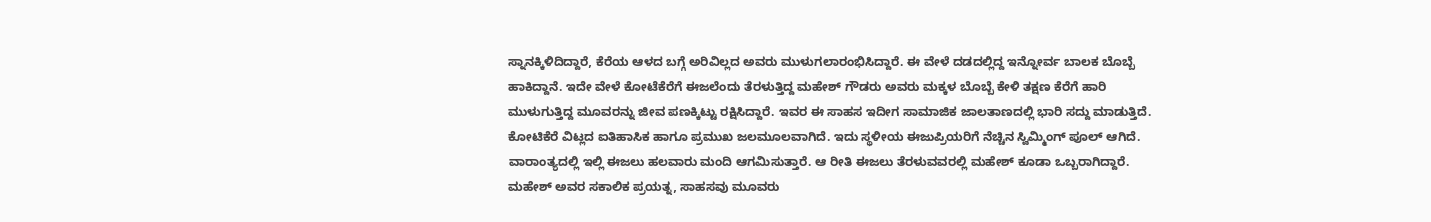ಸ್ನಾನಕ್ಕಿಳಿದಿದ್ದಾರೆ, ಕೆರೆಯ ಆಳದ ಬಗ್ಗೆ ಅರಿವಿಲ್ಲದ ಅವರು ಮುಳುಗಲಾರಂಭಿಸಿದ್ದಾರೆ. ಈ ವೇಳೆ ದಡದಲ್ಲಿದ್ದ ಇನ್ನೋರ್ವ ಬಾಲಕ ಬೊಬ್ಬೆ ಹಾಕಿದ್ದಾನೆ. ಇದೇ ವೇಳೆ ಕೋಟೆಕೆರೆಗೆ ಈಜಲೆಂದು ತೆರಳುತ್ತಿದ್ದ ಮಹೇಶ್ ಗೌಡರು ಅವರು ಮಕ್ಕಳ ಬೊಬ್ಬೆ ಕೇಳಿ ತಕ್ಷಣ ಕೆರೆಗೆ ಹಾರಿ ಮುಳುಗುತ್ತಿದ್ದ ಮೂವರನ್ನು ಜೀವ ಪಣಕ್ಕಿಟ್ಟು ರಕ್ಷಿಸಿದ್ದಾರೆ. ಇವರ ಈ ಸಾಹಸ ಇದೀಗ ಸಾಮಾಜಿಕ ಜಾಲತಾಣದಲ್ಲಿ ಭಾರಿ ಸದ್ದು ಮಾಡುತ್ತಿದೆ.
ಕೋಟಿಕೆರೆ ವಿಟ್ಲದ ಐತಿಹಾಸಿಕ ಹಾಗೂ ಪ್ರಮುಖ ಜಲಮೂಲವಾಗಿದೆ. ಇದು ಸ್ಥಳೀಯ ಈಜುಪ್ರಿಯರಿಗೆ ನೆಚ್ಚಿನ ಸ್ವಿಮ್ಮಿಂಗ್ ಪೂಲ್ ಆಗಿದೆ. ವಾರಾಂತ್ಯದಲ್ಲಿ ಇಲ್ಲಿ ಈಜಲು ಹಲವಾರು ಮಂದಿ ಆಗಮಿಸುತ್ತಾರೆ. ಆ ರೀತಿ ಈಜಲು ತೆರಳುವವರಲ್ಲಿ ಮಹೇಶ್ ಕೂಡಾ ಒಬ್ಬರಾಗಿದ್ದಾರೆ. ಮಹೇಶ್ ಅವರ ಸಕಾಲಿಕ ಪ್ರಯತ್ನ, ಸಾಹಸವು ಮೂವರು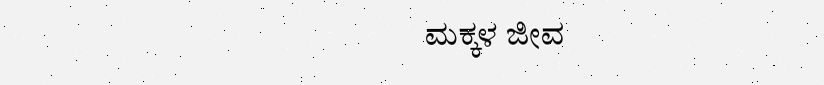ಮಕ್ಕಳ ಜೀವ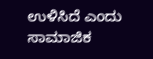ಉಳಿಸಿದೆ ಎಂದು ಸಾಮಾಜಿಕ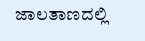ಜಾಲತಾಣದಲ್ಲಿ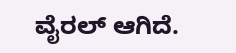ವೈರಲ್ ಆಗಿದೆ.